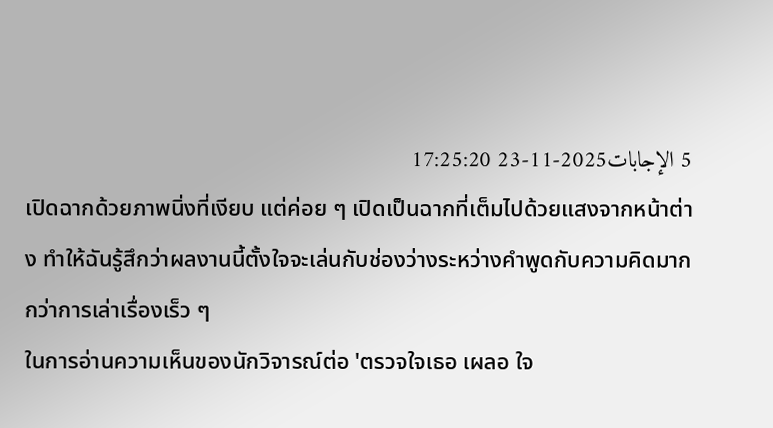5 الإجابات2025-11-23 17:25:20
เปิดฉากด้วยภาพนิ่งที่เงียบ แต่ค่อย ๆ เปิดเป็นฉากที่เต็มไปด้วยแสงจากหน้าต่าง ทำให้ฉันรู้สึกว่าผลงานนี้ตั้งใจจะเล่นกับช่องว่างระหว่างคำพูดกับความคิดมากกว่าการเล่าเรื่องเร็ว ๆ
ในการอ่านความเห็นของนักวิจารณ์ต่อ 'ตรวจใจเธอ เผลอ ใจ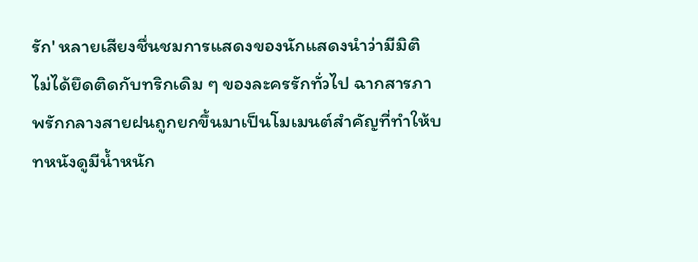รัก' หลายเสียงชื่นชมการแสดงของนักแสดงนำว่ามีมิติ ไม่ได้ยึดติดกับทริกเดิม ๆ ของละครรักทั่วไป ฉากสารภาพรักกลางสายฝนถูกยกขึ้นมาเป็นโมเมนต์สำคัญที่ทำให้บทหนังดูมีน้ำหนัก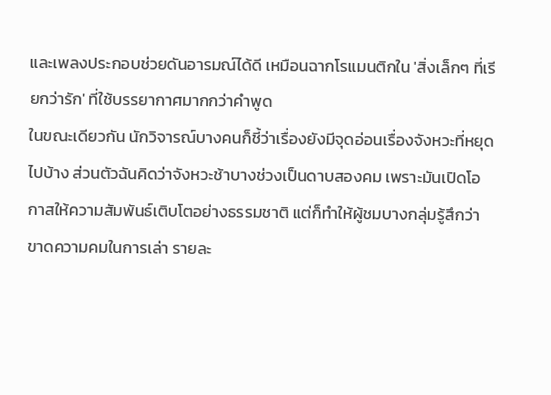และเพลงประกอบช่วยดันอารมณ์ได้ดี เหมือนฉากโรแมนติกใน 'สิ่งเล็กๆ ที่เรียกว่ารัก' ที่ใช้บรรยากาศมากกว่าคำพูด
ในขณะเดียวกัน นักวิจารณ์บางคนก็ชี้ว่าเรื่องยังมีจุดอ่อนเรื่องจังหวะที่หยุดไปบ้าง ส่วนตัวฉันคิดว่าจังหวะช้าบางช่วงเป็นดาบสองคม เพราะมันเปิดโอกาสให้ความสัมพันธ์เติบโตอย่างธรรมชาติ แต่ก็ทำให้ผู้ชมบางกลุ่มรู้สึกว่าขาดความคมในการเล่า รายละ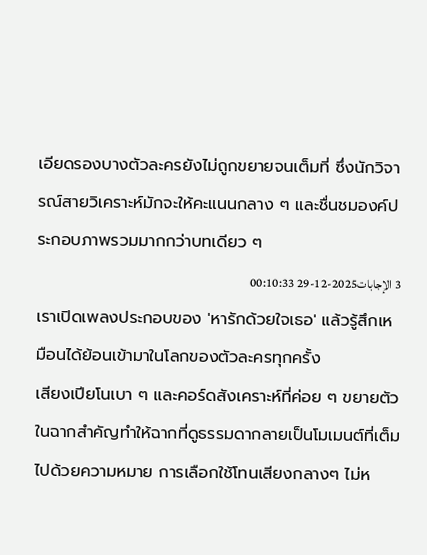เอียดรองบางตัวละครยังไม่ถูกขยายจนเต็มที่ ซึ่งนักวิจารณ์สายวิเคราะห์มักจะให้คะแนนกลาง ๆ และชื่นชมองค์ประกอบภาพรวมมากกว่าบทเดียว ๆ
3 الإجابات2025-12-29 00:10:33
เราเปิดเพลงประกอบของ 'หารักด้วยใจเธอ' แล้วรู้สึกเหมือนได้ย้อนเข้ามาในโลกของตัวละครทุกครั้ง
เสียงเปียโนเบา ๆ และคอร์ดสังเคราะห์ที่ค่อย ๆ ขยายตัวในฉากสำคัญทำให้ฉากที่ดูธรรมดากลายเป็นโมเมนต์ที่เต็มไปด้วยความหมาย การเลือกใช้โทนเสียงกลางๆ ไม่ห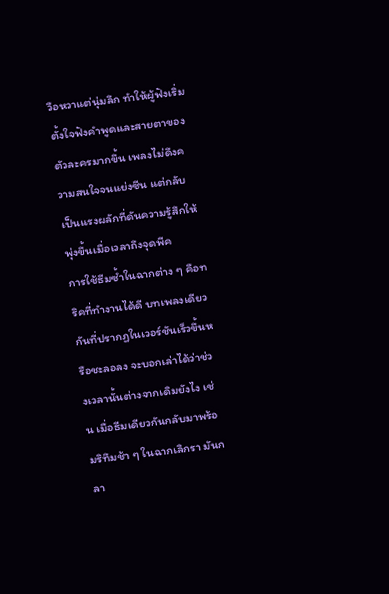วือหวาแต่นุ่มลึก ทำให้ผู้ฟังเริ่มตั้งใจฟังคำพูดและสายตาของตัวละครมากขึ้น เพลงไม่ดึงความสนใจจนแย่งซีน แต่กลับเป็นแรงผลักที่ดันความรู้สึกให้พุ่งขึ้นเมื่อเวลาถึงจุดพีค
การใช้ธีมซ้ำในฉากต่าง ๆ คือทริคที่ทำงานได้ดี บทเพลงเดียวกันที่ปรากฏในเวอร์ชันเร็วขึ้นหรือชะลอลง จะบอกเล่าได้ว่าช่วงเวลานั้นต่างจากเดิมยังไง เช่น เมื่อธีมเดียวกันกลับมาพร้อมริทึมช้า ๆ ในฉากเลิกรา มันกลา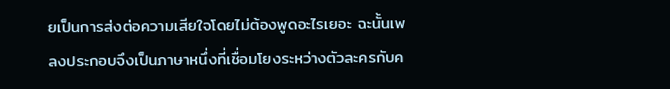ยเป็นการส่งต่อความเสียใจโดยไม่ต้องพูดอะไรเยอะ ฉะนั้นเพลงประกอบจึงเป็นภาษาหนึ่งที่เชื่อมโยงระหว่างตัวละครกับค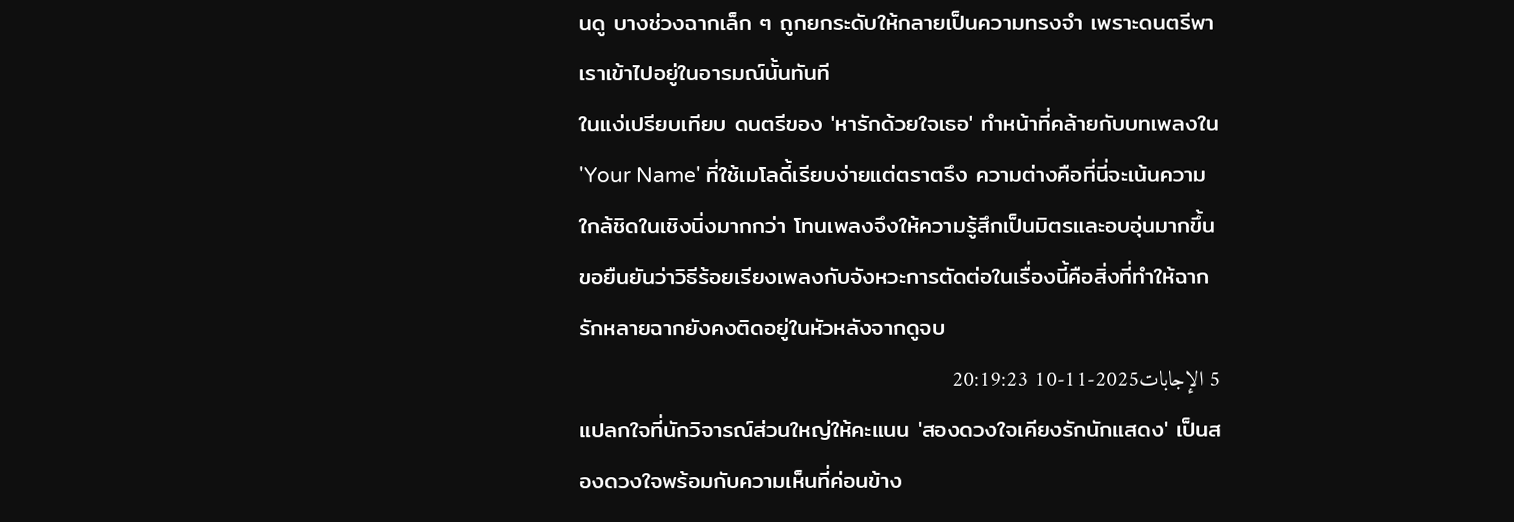นดู บางช่วงฉากเล็ก ๆ ถูกยกระดับให้กลายเป็นความทรงจำ เพราะดนตรีพาเราเข้าไปอยู่ในอารมณ์นั้นทันที
ในแง่เปรียบเทียบ ดนตรีของ 'หารักด้วยใจเธอ' ทำหน้าที่คล้ายกับบทเพลงใน 'Your Name' ที่ใช้เมโลดี้เรียบง่ายแต่ตราตรึง ความต่างคือที่นี่จะเน้นความใกล้ชิดในเชิงนิ่งมากกว่า โทนเพลงจึงให้ความรู้สึกเป็นมิตรและอบอุ่นมากขึ้น ขอยืนยันว่าวิธีร้อยเรียงเพลงกับจังหวะการตัดต่อในเรื่องนี้คือสิ่งที่ทำให้ฉากรักหลายฉากยังคงติดอยู่ในหัวหลังจากดูจบ
5 الإجابات2025-11-10 20:19:23
แปลกใจที่นักวิจารณ์ส่วนใหญ่ให้คะแนน 'สองดวงใจเคียงรักนักแสดง' เป็นสองดวงใจพร้อมกับความเห็นที่ค่อนข้าง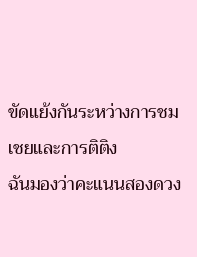ขัดแย้งกันระหว่างการชมเชยและการติติง
ฉันมองว่าคะแนนสองดวง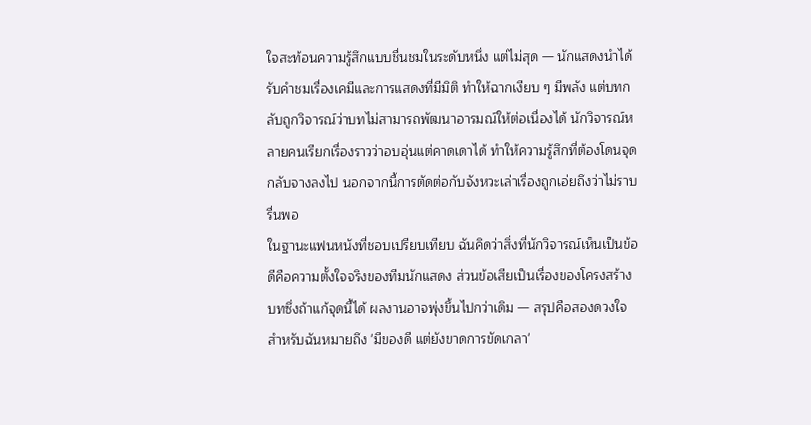ใจสะท้อนความรู้สึกแบบชื่นชมในระดับหนึ่ง แต่ไม่สุด — นักแสดงนำได้รับคำชมเรื่องเคมีและการแสดงที่มีมิติ ทำให้ฉากเงียบ ๆ มีพลัง แต่บทกลับถูกวิจารณ์ว่าบทไม่สามารถพัฒนาอารมณ์ให้ต่อเนื่องได้ นักวิจารณ์หลายคนเรียกเรื่องราวว่าอบอุ่นแต่คาดเดาได้ ทำให้ความรู้สึกที่ต้องโดนจุดกลับจางลงไป นอกจากนี้การตัดต่อกับจังหวะเล่าเรื่องถูกเอ่ยถึงว่าไม่ราบรื่นพอ
ในฐานะแฟนหนังที่ชอบเปรียบเทียบ ฉันคิดว่าสิ่งที่นักวิจารณ์เห็นเป็นข้อดีคือความตั้งใจจริงของทีมนักแสดง ส่วนข้อเสียเป็นเรื่องของโครงสร้างบทซึ่งถ้าแก้จุดนี้ได้ ผลงานอาจพุ่งขึ้นไปกว่าเดิม — สรุปคือสองดวงใจสำหรับฉันหมายถึง 'มีของดี แต่ยังขาดการขัดเกลา'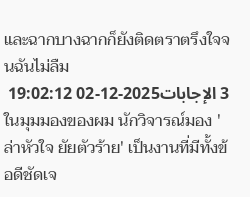และฉากบางฉากก็ยังติดตราตรึงใจจนฉันไม่ลืม
3 الإجابات2025-12-02 19:02:12
ในมุมมองของผม นักวิจารณ์มอง 'ล่าหัวใจ ยัยตัวร้าย' เป็นงานที่มีทั้งข้อดีชัดเจ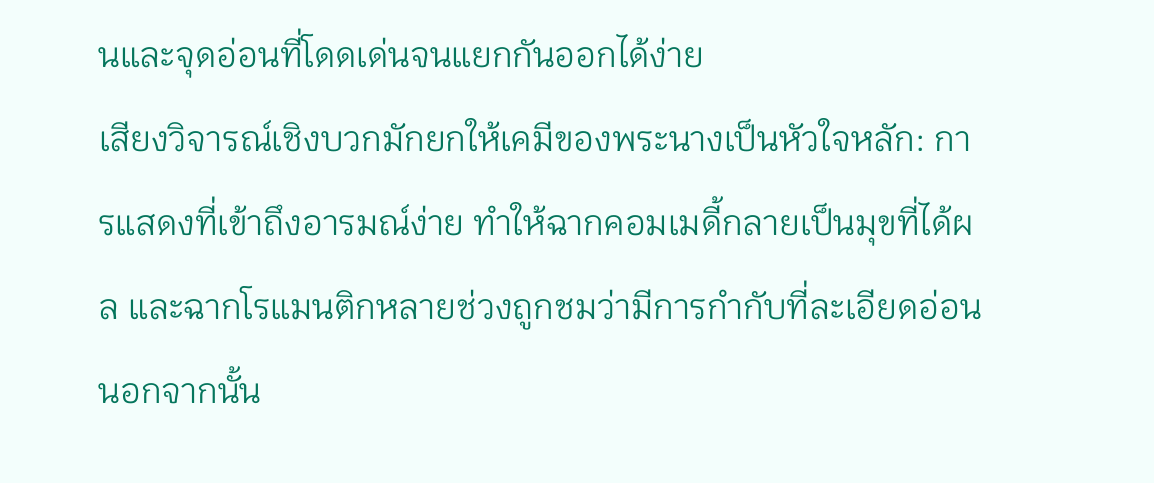นและจุดอ่อนที่โดดเด่นจนแยกกันออกได้ง่าย
เสียงวิจารณ์เชิงบวกมักยกให้เคมีของพระนางเป็นหัวใจหลัก: การแสดงที่เข้าถึงอารมณ์ง่าย ทำให้ฉากคอมเมดี้กลายเป็นมุขที่ได้ผล และฉากโรแมนติกหลายช่วงถูกชมว่ามีการกำกับที่ละเอียดอ่อน นอกจากนั้น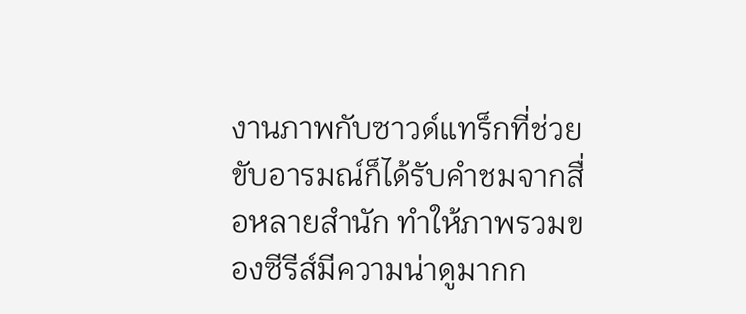งานภาพกับซาวด์แทร็กที่ช่วยขับอารมณ์ก็ได้รับคำชมจากสื่อหลายสำนัก ทำให้ภาพรวมของซีรีส์มีความน่าดูมากก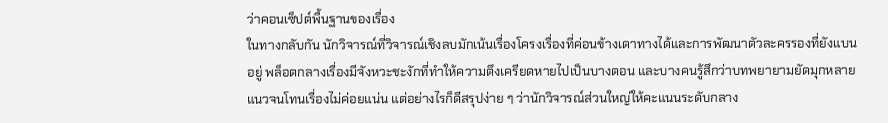ว่าคอนเซ็ปต์พื้นฐานของเรื่อง
ในทางกลับกัน นักวิจารณ์ที่วิจารณ์เชิงลบมักเน้นเรื่องโครงเรื่องที่ค่อนข้างเดาทางได้และการพัฒนาตัวละครรองที่ยังแบนอยู่ พล็อตกลางเรื่องมีจังหวะชะงักที่ทำให้ความตึงเครียดหายไปเป็นบางตอน และบางคนรู้สึกว่าบทพยายามยัดมุกหลายแนวจนโทนเรื่องไม่ค่อยแน่น แต่อย่างไรก็ดีสรุปง่าย ๆ ว่านักวิจารณ์ส่วนใหญ่ให้คะแนนระดับกลาง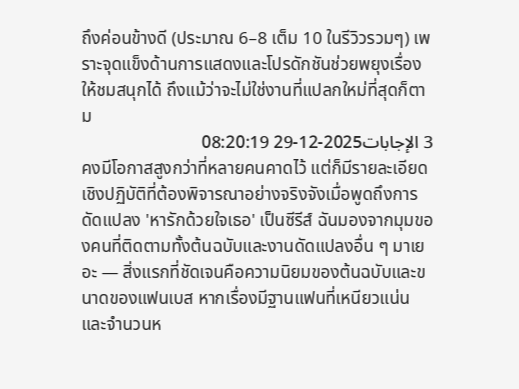ถึงค่อนข้างดี (ประมาณ 6–8 เต็ม 10 ในรีวิวรวมๆ) เพราะจุดแข็งด้านการแสดงและโปรดักชันช่วยพยุงเรื่องให้ชมสนุกได้ ถึงแม้ว่าจะไม่ใช่งานที่แปลกใหม่ที่สุดก็ตาม
3 الإجابات2025-12-29 08:20:19
คงมีโอกาสสูงกว่าที่หลายคนคาดไว้ แต่ก็มีรายละเอียดเชิงปฏิบัติที่ต้องพิจารณาอย่างจริงจังเมื่อพูดถึงการดัดแปลง 'หารักด้วยใจเธอ' เป็นซีรีส์ ฉันมองจากมุมของคนที่ติดตามทั้งต้นฉบับและงานดัดแปลงอื่น ๆ มาเยอะ — สิ่งแรกที่ชัดเจนคือความนิยมของต้นฉบับและขนาดของแฟนเบส หากเรื่องมีฐานแฟนที่เหนียวแน่นและจำนวนห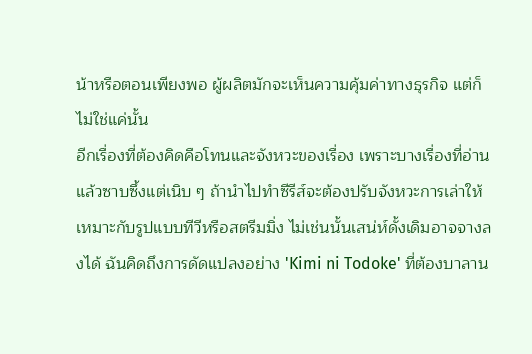น้าหรือตอนเพียงพอ ผู้ผลิตมักจะเห็นความคุ้มค่าทางธุรกิจ แต่ก็ไม่ใช่แค่นั้น
อีกเรื่องที่ต้องคิดคือโทนและจังหวะของเรื่อง เพราะบางเรื่องที่อ่านแล้วซาบซึ้งแต่เนิบ ๆ ถ้านำไปทำซีรีส์จะต้องปรับจังหวะการเล่าให้เหมาะกับรูปแบบทีวีหรือสตรีมมิ่ง ไม่เช่นนั้นเสน่ห์ดั้งเดิมอาจจางลงได้ ฉันคิดถึงการดัดแปลงอย่าง 'Kimi ni Todoke' ที่ต้องบาลาน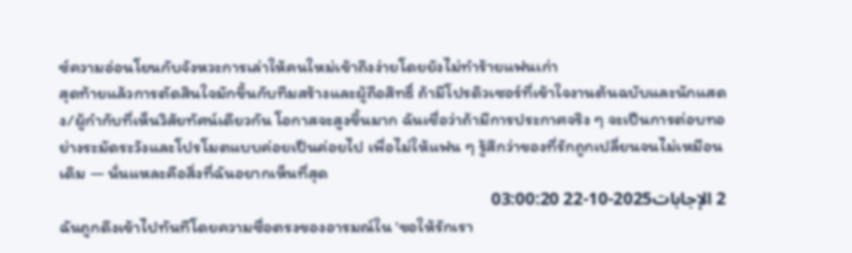ซ์ความอ่อนโยนกับจังหวะการเล่าให้คนใหม่เข้าถึงง่ายโดยยังไม่ทำร้ายแฟนเก่า
สุดท้ายแล้วการตัดสินใจมักขึ้นกับทีมสร้างและผู้ถือสิทธิ์ ถ้ามีโปรดิวเซอร์ที่เข้าใจงานต้นฉบับและนักแสดง/ผู้กำกับที่เห็นวิสัยทัศน์เดียวกัน โอกาสจะสูงขึ้นมาก ฉันเชื่อว่าถ้ามีการประกาศจริง ๆ จะเป็นการต่อบทอย่างระมัดระวังและโปรโมตแบบค่อยเป็นค่อยไป เพื่อไม่ให้แฟน ๆ รู้สึกว่าของที่รักถูกเปลี่ยนจนไม่เหมือนเดิม — นั่นแหละคือสิ่งที่ฉันอยากเห็นที่สุด
2 الإجابات2025-10-22 03:00:20
ฉันถูกดึงเข้าไปทันทีโดยความซื่อตรงของอารมณ์ใน 'ขอให้รักเรา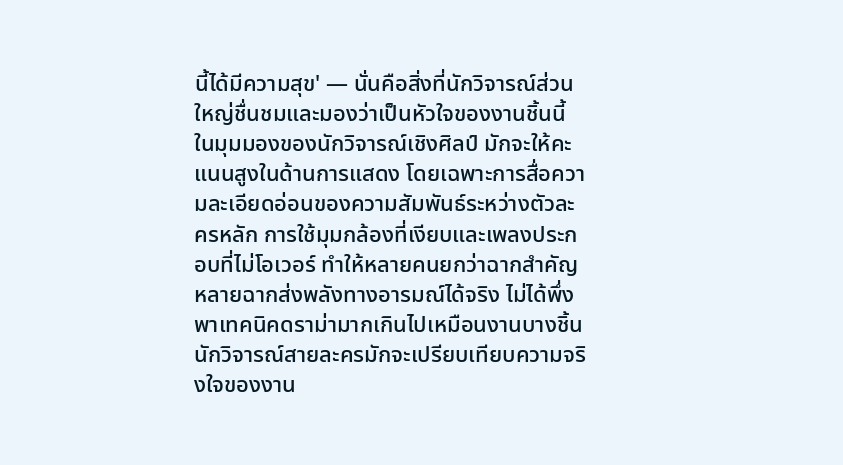นี้ได้มีความสุข' — นั่นคือสิ่งที่นักวิจารณ์ส่วนใหญ่ชื่นชมและมองว่าเป็นหัวใจของงานชิ้นนี้
ในมุมมองของนักวิจารณ์เชิงศิลป์ มักจะให้คะแนนสูงในด้านการแสดง โดยเฉพาะการสื่อความละเอียดอ่อนของความสัมพันธ์ระหว่างตัวละครหลัก การใช้มุมกล้องที่เงียบและเพลงประกอบที่ไม่โอเวอร์ ทำให้หลายคนยกว่าฉากสำคัญหลายฉากส่งพลังทางอารมณ์ได้จริง ไม่ได้พึ่งพาเทคนิคดราม่ามากเกินไปเหมือนงานบางชิ้น นักวิจารณ์สายละครมักจะเปรียบเทียบความจริงใจของงาน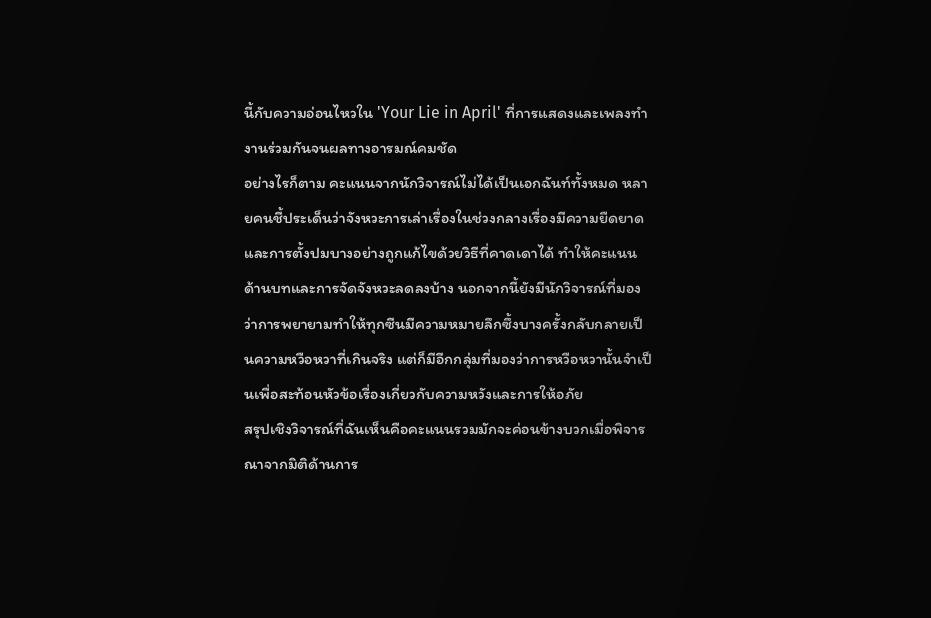นี้กับความอ่อนไหวใน 'Your Lie in April' ที่การแสดงและเพลงทำงานร่วมกันจนผลทางอารมณ์คมชัด
อย่างไรก็ตาม คะแนนจากนักวิจารณ์ไม่ได้เป็นเอกฉันท์ทั้งหมด หลายคนชี้ประเด็นว่าจังหวะการเล่าเรื่องในช่วงกลางเรื่องมีความยืดยาด และการตั้งปมบางอย่างถูกแก้ไขด้วยวิธีที่คาดเดาได้ ทำให้คะแนนด้านบทและการจัดจังหวะลดลงบ้าง นอกจากนี้ยังมีนักวิจารณ์ที่มองว่าการพยายามทำให้ทุกซีนมีความหมายลึกซึ้งบางครั้งกลับกลายเป็นความหวือหวาที่เกินจริง แต่ก็มีอีกกลุ่มที่มองว่าการหวือหวานั้นจำเป็นเพื่อสะท้อนหัวข้อเรื่องเกี่ยวกับความหวังและการให้อภัย
สรุปเชิงวิจารณ์ที่ฉันเห็นคือคะแนนรวมมักจะค่อนข้างบวกเมื่อพิจารณาจากมิติด้านการ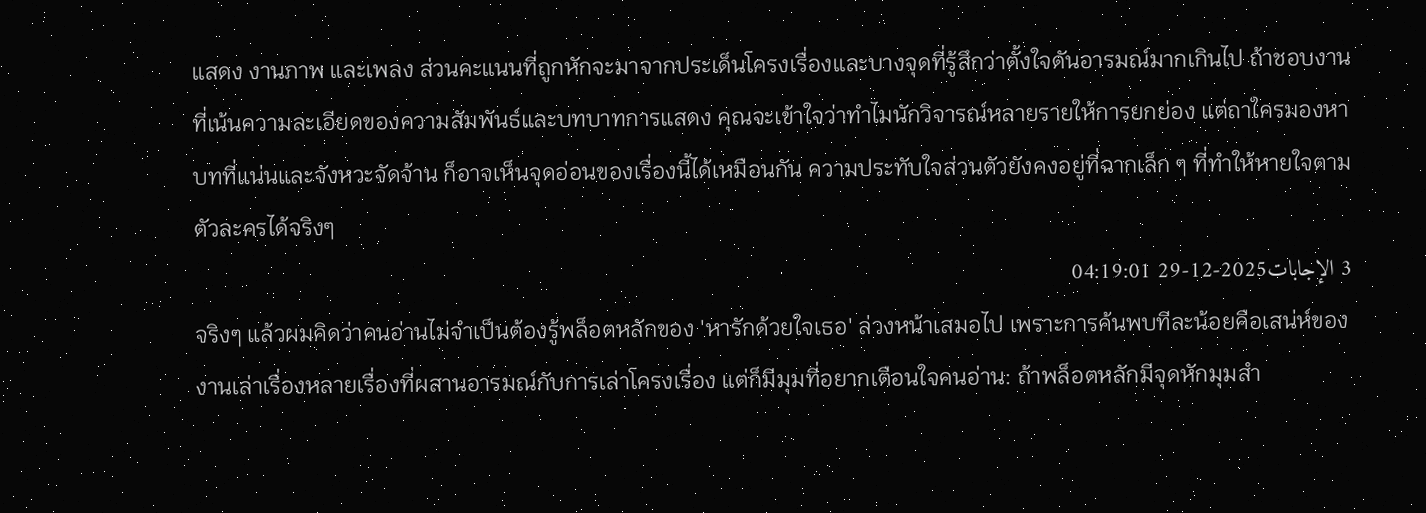แสดง งานภาพ และเพลง ส่วนคะแนนที่ถูกหักจะมาจากประเด็นโครงเรื่องและบางจุดที่รู้สึกว่าตั้งใจดันอารมณ์มากเกินไป ถ้าชอบงานที่เน้นความละเอียดของความสัมพันธ์และบทบาทการแสดง คุณจะเข้าใจว่าทำไมนักวิจารณ์หลายรายให้การยกย่อง แต่ถาใครมองหาบทที่แน่นและจังหวะจัดจ้าน ก็อาจเห็นจุดอ่อนของเรื่องนี้ได้เหมือนกัน ความประทับใจส่วนตัวยังคงอยู่ที่ฉากเล็ก ๆ ที่ทำให้หายใจตามตัวละครได้จริงๆ
3 الإجابات2025-12-29 04:19:01
จริงๆ แล้วผมคิดว่าคนอ่านไม่จำเป็นต้องรู้พล็อตหลักของ 'หารักด้วยใจเธอ' ล่วงหน้าเสมอไป เพราะการค้นพบทีละน้อยคือเสน่ห์ของงานเล่าเรื่องหลายเรื่องที่ผสานอารมณ์กับการเล่าโครงเรื่อง แต่ก็มีมุมที่อยากเตือนใจคนอ่าน: ถ้าพล็อตหลักมีจุดหักมุมสำ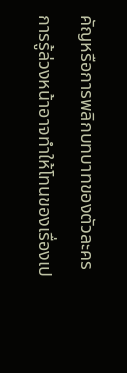คัญหรือการพลิกบทบาทของตัวละคร การรู้ล่วงหน้าอาจทำให้โทนของเรื่องเป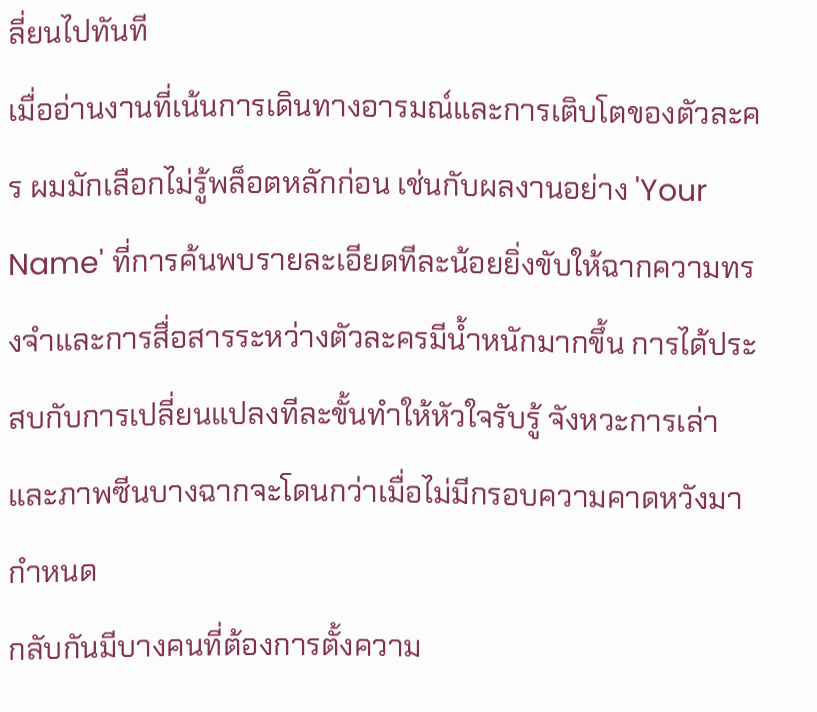ลี่ยนไปทันที
เมื่ออ่านงานที่เน้นการเดินทางอารมณ์และการเติบโตของตัวละคร ผมมักเลือกไม่รู้พล็อตหลักก่อน เช่นกับผลงานอย่าง 'Your Name' ที่การค้นพบรายละเอียดทีละน้อยยิ่งขับให้ฉากความทรงจำและการสื่อสารระหว่างตัวละครมีน้ำหนักมากขึ้น การได้ประสบกับการเปลี่ยนแปลงทีละขั้นทำให้หัวใจรับรู้ จังหวะการเล่าและภาพซีนบางฉากจะโดนกว่าเมื่อไม่มีกรอบความคาดหวังมากำหนด
กลับกันมีบางคนที่ต้องการตั้งความ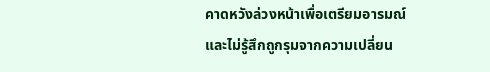คาดหวังล่วงหน้าเพื่อเตรียมอารมณ์และไม่รู้สึกถูกรุมจากความเปลี่ยน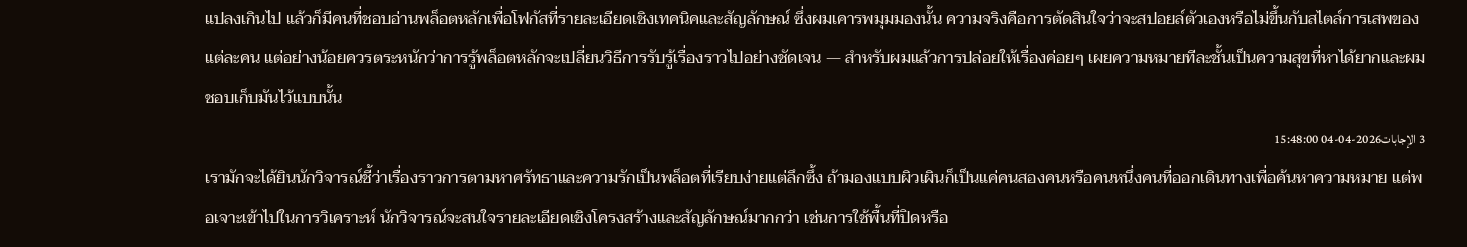แปลงเกินไป แล้วก็มีคนที่ชอบอ่านพล็อตหลักเพื่อโฟกัสที่รายละเอียดเชิงเทคนิคและสัญลักษณ์ ซึ่งผมเคารพมุมมองนั้น ความจริงคือการตัดสินใจว่าจะสปอยล์ตัวเองหรือไม่ขึ้นกับสไตล์การเสพของแต่ละคน แต่อย่างน้อยควรตระหนักว่าการรู้พล็อตหลักจะเปลี่ยนวิธีการรับรู้เรื่องราวไปอย่างชัดเจน — สำหรับผมแล้วการปล่อยให้เรื่องค่อยๆ เผยความหมายทีละชั้นเป็นความสุขที่หาได้ยากและผมชอบเก็บมันไว้แบบนั้น
3 الإجابات2026-04-04 15:48:00
เรามักจะได้ยินนักวิจารณ์ชี้ว่าเรื่องราวการตามหาศรัทธาและความรักเป็นพล็อตที่เรียบง่ายแต่ลึกซึ้ง ถ้ามองแบบผิวเผินก็เป็นแค่คนสองคนหรือคนหนึ่งคนที่ออกเดินทางเพื่อค้นหาความหมาย แต่พอเจาะเข้าไปในการวิเคราะห์ นักวิจารณ์จะสนใจรายละเอียดเชิงโครงสร้างและสัญลักษณ์มากกว่า เช่นการใช้พื้นที่ปิดหรือ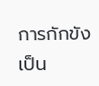การกักขังเป็น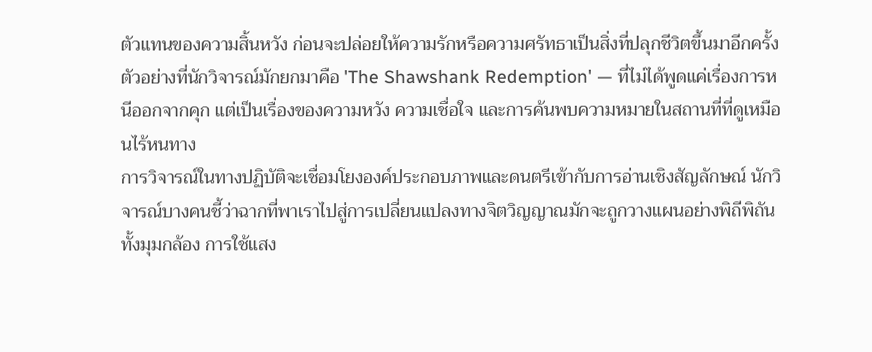ตัวแทนของความสิ้นหวัง ก่อนจะปล่อยให้ความรักหรือความศรัทธาเป็นสิ่งที่ปลุกชีวิตขึ้นมาอีกครั้ง ตัวอย่างที่นักวิจารณ์มักยกมาคือ 'The Shawshank Redemption' — ที่ไม่ได้พูดแค่เรื่องการหนีออกจากคุก แต่เป็นเรื่องของความหวัง ความเชื่อใจ และการค้นพบความหมายในสถานที่ที่ดูเหมือนไร้หนทาง
การวิจารณ์ในทางปฏิบัติจะเชื่อมโยงองค์ประกอบภาพและดนตรีเข้ากับการอ่านเชิงสัญลักษณ์ นักวิจารณ์บางคนชี้ว่าฉากที่พาเราไปสู่การเปลี่ยนแปลงทางจิตวิญญาณมักจะถูกวางแผนอย่างพิถีพิถัน ทั้งมุมกล้อง การใช้แสง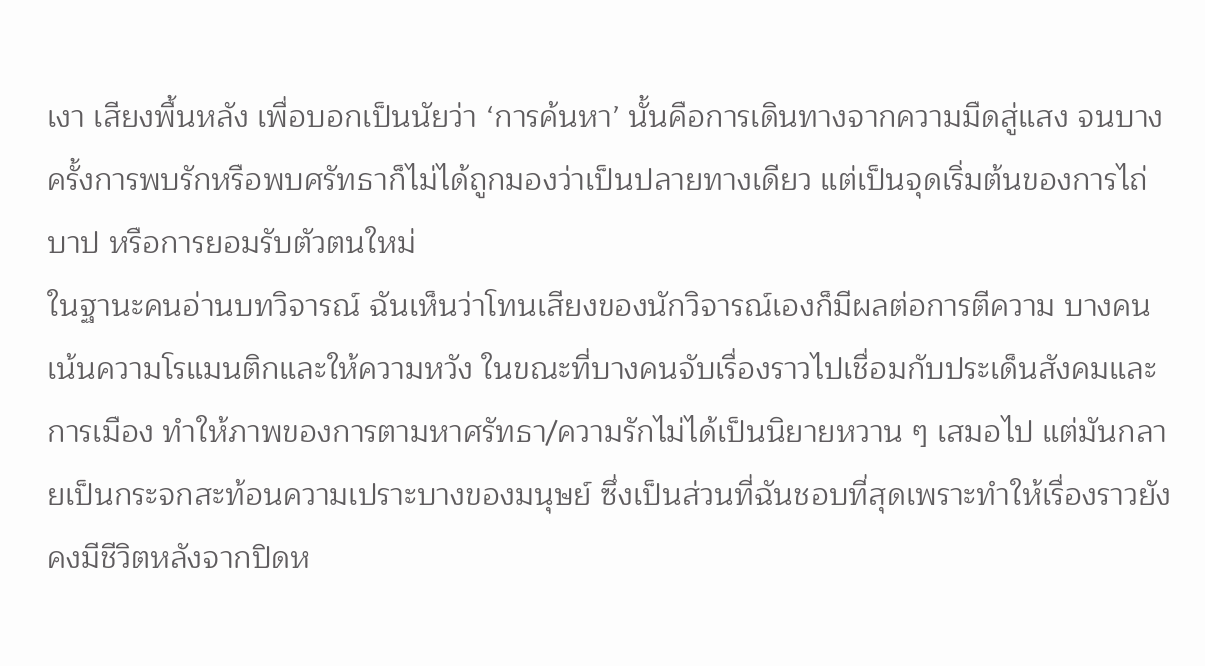เงา เสียงพื้นหลัง เพื่อบอกเป็นนัยว่า ‘การค้นหา’ นั้นคือการเดินทางจากความมืดสู่แสง จนบางครั้งการพบรักหรือพบศรัทธาก็ไม่ได้ถูกมองว่าเป็นปลายทางเดียว แต่เป็นจุดเริ่มต้นของการไถ่บาป หรือการยอมรับตัวตนใหม่
ในฐานะคนอ่านบทวิจารณ์ ฉันเห็นว่าโทนเสียงของนักวิจารณ์เองก็มีผลต่อการตีความ บางคนเน้นความโรแมนติกและให้ความหวัง ในขณะที่บางคนจับเรื่องราวไปเชื่อมกับประเด็นสังคมและการเมือง ทำให้ภาพของการตามหาศรัทธา/ความรักไม่ได้เป็นนิยายหวาน ๆ เสมอไป แต่มันกลายเป็นกระจกสะท้อนความเปราะบางของมนุษย์ ซึ่งเป็นส่วนที่ฉันชอบที่สุดเพราะทำให้เรื่องราวยังคงมีชีวิตหลังจากปิดห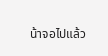น้าจอไปแล้ว